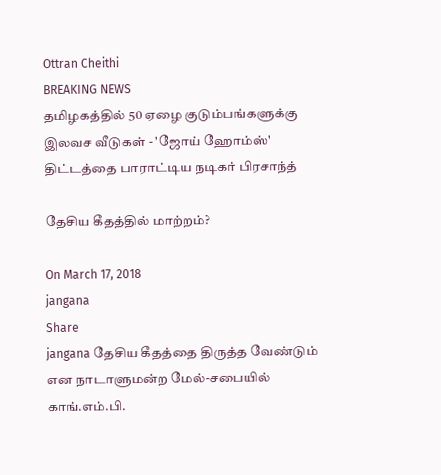Ottran Cheithi
BREAKING NEWS
தமிழகத்தில் 50 ஏழை குடும்பங்களுக்கு இலவச வீடுகள் - 'ஜோய் ஹோம்ஸ்' திட்டத்தை பாராட்டிய நடிகர் பிரசாந்த்

தேசிய கீதத்தில் மாற்றம்?

On March 17, 2018
jangana
Share
jangana தேசிய கீதத்தை திருத்த வேண்டும் என நாடாளுமன்ற மேல்-சபையில் காங்.எம்.பி.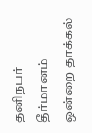தனிநபர் தீர்மானம் ஒன்றை தாக்கல்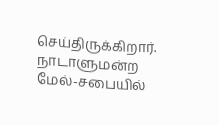செய்திருக்கிறார். நாடாளுமன்ற மேல்-சபையில்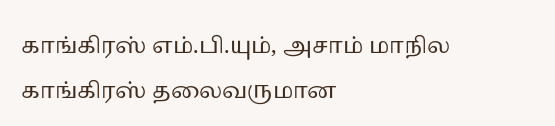காங்கிரஸ் எம்.பி.யும், அசாம் மாநில காங்கிரஸ் தலைவருமான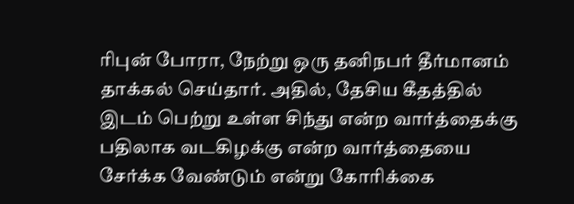ரிபுன் போரா, நேற்று ஒரு தனிநபர் தீர்மானம் தாக்கல் செய்தார். அதில், தேசிய கீதத்தில் இடம் பெற்று உள்ள சிந்து என்ற வார்த்தைக்கு பதிலாக வடகிழக்கு என்ற வார்த்தையை சேர்க்க வேண்டும் என்று கோரிக்கை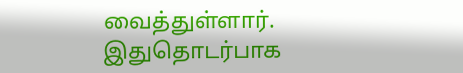வைத்துள்ளார். இதுதொடர்பாக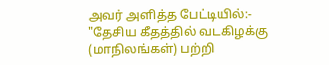அவர் அளித்த பேட்டியில்:- "தேசிய கீதத்தில் வடகிழக்கு (மாநிலங்கள்) பற்றி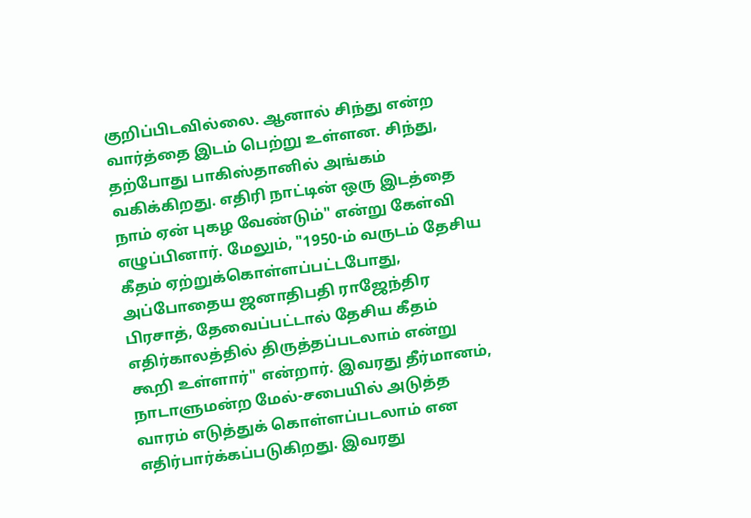குறிப்பிடவில்லை. ஆனால் சிந்து என்ற வார்த்தை இடம் பெற்று உள்ளன. சிந்து, தற்போது பாகிஸ்தானில் அங்கம் வகிக்கிறது. எதிரி நாட்டின் ஒரு இடத்தை நாம் ஏன் புகழ வேண்டும்" என்று கேள்வி எழுப்பினார். மேலும், "1950-ம் வருடம் தேசிய கீதம் ஏற்றுக்கொள்ளப்பட்டபோது, அப்போதைய ஜனாதிபதி ராஜேந்திர பிரசாத், தேவைப்பட்டால் தேசிய கீதம் எதிர்காலத்தில் திருத்தப்படலாம் என்று கூறி உள்ளார்" என்றார். இவரது தீர்மானம், நாடாளுமன்ற மேல்-சபையில் அடுத்த வாரம் எடுத்துக் கொள்ளப்படலாம் என எதிர்பார்க்கப்படுகிறது. இவரது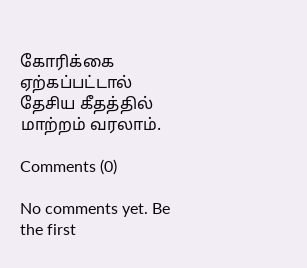கோரிக்கை ஏற்கப்பட்டால் தேசிய கீதத்தில் மாற்றம் வரலாம்.

Comments (0)

No comments yet. Be the first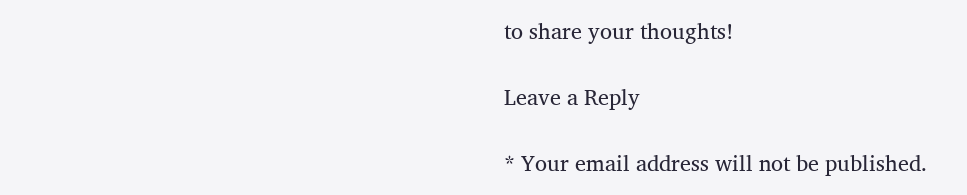to share your thoughts!

Leave a Reply

* Your email address will not be published.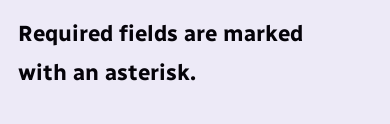Required fields are marked with an asterisk.